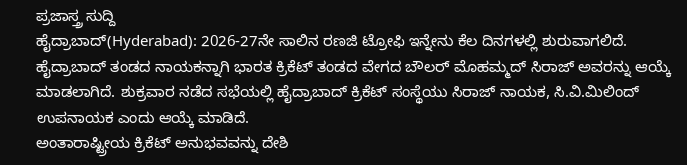ಪ್ರಜಾಸ್ತ್ರ ಸುದ್ದಿ
ಹೈದ್ರಾಬಾದ್(Hyderabad): 2026-27ನೇ ಸಾಲಿನ ರಣಜಿ ಟ್ರೋಫಿ ಇನ್ನೇನು ಕೆಲ ದಿನಗಳಲ್ಲಿ ಶುರುವಾಗಲಿದೆ. ಹೈದ್ರಾಬಾದ್ ತಂಡದ ನಾಯಕನ್ನಾಗಿ ಭಾರತ ಕ್ರಿಕೆಟ್ ತಂಡದ ವೇಗದ ಬೌಲರ್ ಮೊಹಮ್ಮದ್ ಸಿರಾಜ್ ಅವರನ್ನು ಆಯ್ಕೆ ಮಾಡಲಾಗಿದೆ. ಶುಕ್ರವಾರ ನಡೆದ ಸಭೆಯಲ್ಲಿ ಹೈದ್ರಾಬಾದ್ ಕ್ರಿಕೆಟ್ ಸಂಸ್ಥೆಯು ಸಿರಾಜ್ ನಾಯಕ, ಸಿ.ವಿ.ಮಿಲಿಂದ್ ಉಪನಾಯಕ ಎಂದು ಆಯ್ಕೆ ಮಾಡಿದೆ.
ಅಂತಾರಾಷ್ಟ್ರೀಯ ಕ್ರಿಕೆಟ್ ಅನುಭವವನ್ನು ದೇಶಿ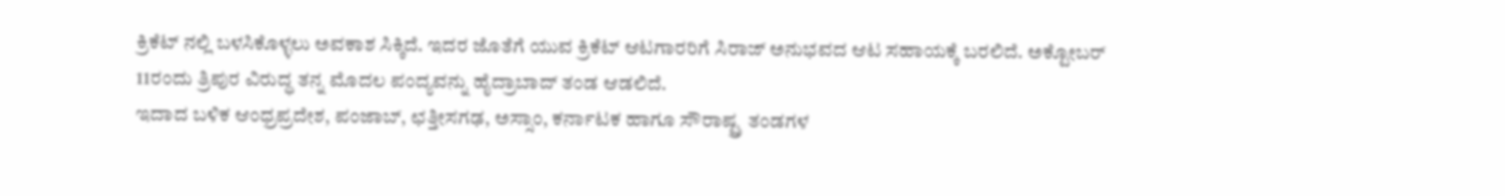ಕ್ರಿಕೆಟ್ ನಲ್ಲಿ ಬಳಸಿಕೊಳ್ಳಲು ಅವಕಾಶ ಸಿಕ್ಕಿದೆ. ಇದರ ಜೊತೆಗೆ ಯುವ ಕ್ರಿಕೆಟ್ ಆಟಗಾರರಿಗೆ ಸಿರಾಜ್ ಅನುಭವದ ಆಟ ಸಹಾಯಕ್ಕೆ ಬರಲಿದೆ. ಅಕ್ಟೋಬರ್ 11ರಂದು ತ್ರಿಪುರ ವಿರುದ್ಧ ತನ್ನ ಮೊದಲ ಪಂದ್ಯವನ್ನು ಹೈದ್ರಾಬಾದ್ ತಂಡ ಆಡಲಿದೆ.
ಇದಾದ ಬಳಿಕ ಆಂಧ್ರಪ್ರದೇಶ, ಪಂಜಾಬ್, ಛತ್ತೀಸಗಢ, ಅಸ್ಸಾಂ, ಕರ್ನಾಟಕ ಹಾಗೂ ಸೌರಾಷ್ಟ್ರ ತಂಡಗಳ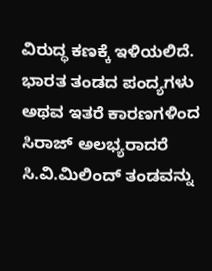ವಿರುದ್ಧ ಕಣಕ್ಕೆ ಇಳಿಯಲಿದೆ. ಭಾರತ ತಂಡದ ಪಂದ್ಯಗಳು ಅಥವ ಇತರೆ ಕಾರಣಗಳಿಂದ ಸಿರಾಜ್ ಅಲಭ್ಯರಾದರೆ ಸಿ.ವಿ.ಮಿಲಿಂದ್ ತಂಡವನ್ನು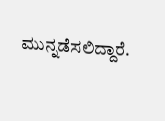ಮುನ್ನಡೆಸಲಿದ್ದಾರೆ.